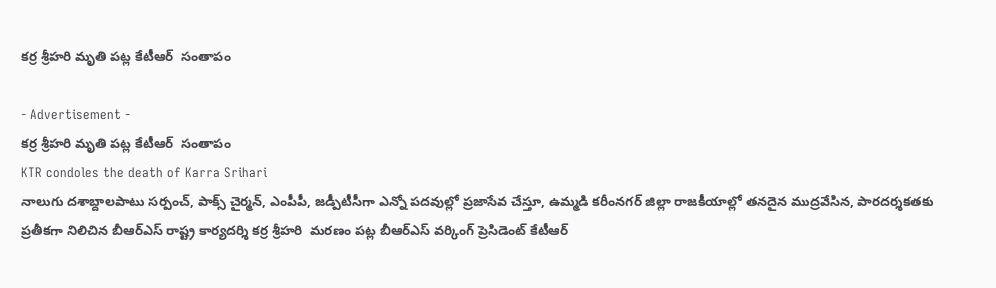కర్ర శ్రీహరి మృతి పట్ల కేటీఆర్  సంతాపం

- Advertisement -
కర్ర శ్రీహరి మృతి పట్ల కేటీఆర్  సంతాపం
KTR condoles the death of Karra Srihari
నాలుగు దశాబ్దాలపాటు సర్పంచ్‌, పాక్స్‌ చైర్మన్‌, ఎంపీపీ, జడ్పీటీసీగా ఎన్నో పదవుల్లో ప్రజాసేవ చేస్తూ, ఉమ్మడి కరీంనగర్‌ జిల్లా రాజకీయాల్లో తనదైన ముద్రవేసిన, పారదర్శకతకు ప్రతీకగా నిలిచిన బీఆర్‌ఎస్‌ రాష్ట్ర కార్యదర్శి కర్ర శ్రీహరి  మరణం పట్ల బీఆర్‌ఎస్‌ వర్కింగ్ ప్రెసిడెంట్‌ కేటీఆర్‌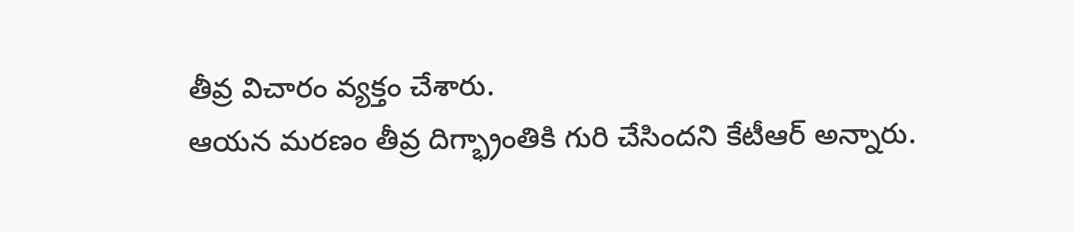తీవ్ర విచారం వ్యక్తం చేశారు.
ఆయన మరణం తీవ్ర దిగ్భ్రాంతికి గురి చేసిందని కేటీఆర్‌ అన్నారు.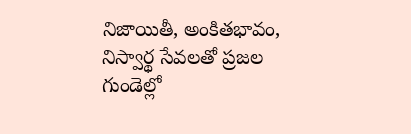నిజాయితీ, అంకితభావం, నిస్వార్థ సేవలతో ప్రజల గుండెల్లో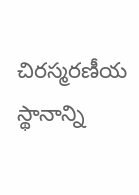చిరస్మరణీయ స్థానాన్ని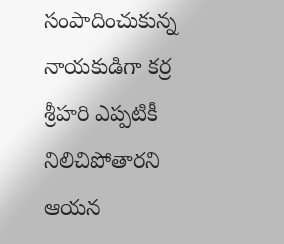సంపాదించుకున్న నాయకుడిగా కర్ర శ్రీహరి ఎప్పటికీ నిలిచిపోతారని ఆయన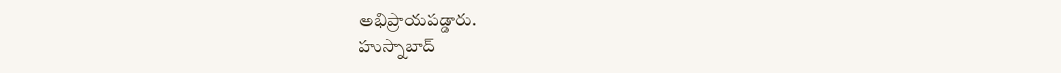అభిప్రాయపడ్డారు.
హుస్నాబాద్‌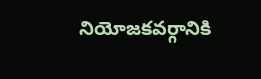నియోజకవర్గానికి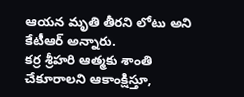ఆయన మృతి తీరని లోటు అని కేటీఆర్‌ అన్నారు.
కర్ర శ్రీహరి ఆత్మకు శాంతి చేకూరాలని ఆకాంక్షిస్తూ,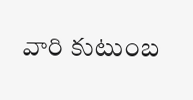వారి కుటుంబ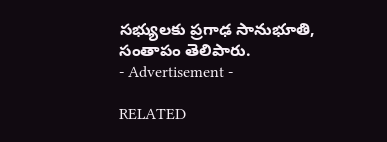సభ్యులకు ప్రగాఢ సానుభూతి, సంతాపం తెలిపారు.
- Advertisement -

RELATED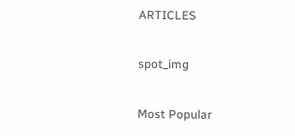ARTICLES

spot_img

Most Popular